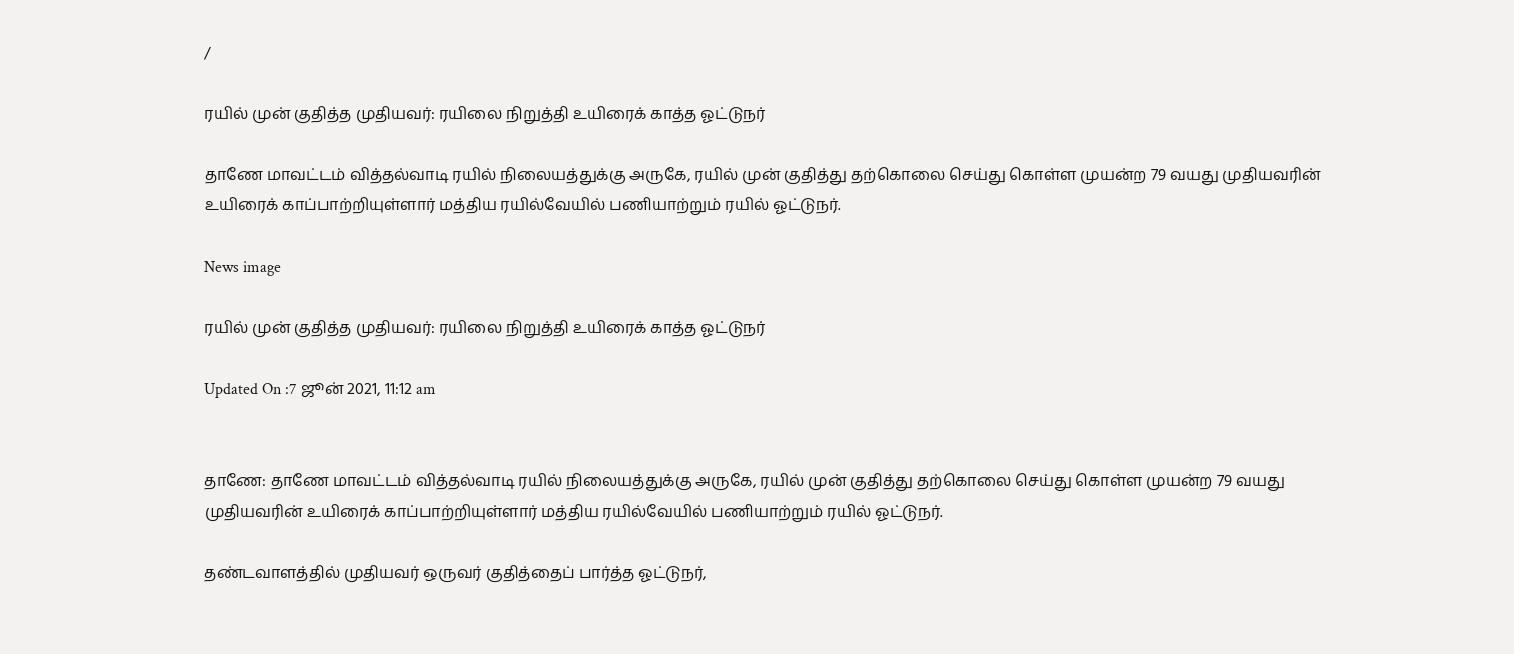/

ரயில் முன் குதித்த முதியவர்: ரயிலை நிறுத்தி உயிரைக் காத்த ஓட்டுநர்

தாணே மாவட்டம் வித்தல்வாடி ரயில் நிலையத்துக்கு அருகே, ரயில் முன் குதித்து தற்கொலை செய்து கொள்ள முயன்ற 79 வயது முதியவரின் உயிரைக் காப்பாற்றியுள்ளார் மத்திய ரயில்வேயில் பணியாற்றும் ரயில் ஓட்டுநர்.

News image

ரயில் முன் குதித்த முதியவர்: ரயிலை நிறுத்தி உயிரைக் காத்த ஓட்டுநர்

Updated On :7 ஜூன் 2021, 11:12 am


தாணே: தாணே மாவட்டம் வித்தல்வாடி ரயில் நிலையத்துக்கு அருகே, ரயில் முன் குதித்து தற்கொலை செய்து கொள்ள முயன்ற 79 வயது முதியவரின் உயிரைக் காப்பாற்றியுள்ளார் மத்திய ரயில்வேயில் பணியாற்றும் ரயில் ஓட்டுநர்.

தண்டவாளத்தில் முதியவர் ஒருவர் குதித்தைப் பார்த்த ஓட்டுநர்,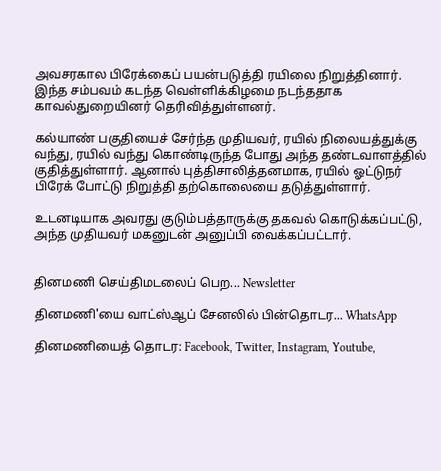அவசரகால பிரேக்கைப் பயன்படுத்தி ரயிலை நிறுத்தினார். இந்த சம்பவம் கடந்த வெள்ளிக்கிழமை நடந்ததாக காவல்துறையினர் தெரிவித்துள்ளனர்.

கல்யாண் பகுதியைச் சேர்ந்த முதியவர், ரயில் நிலையத்துக்கு வந்து, ரயில் வந்து கொண்டிருந்த போது அந்த தண்டவாளத்தில் குதித்துள்ளார். ஆனால் புத்திசாலித்தனமாக, ரயில் ஓட்டுநர் பிரேக் போட்டு நிறுத்தி தற்கொலையை தடுத்துள்ளார்.

உடனடியாக அவரது குடும்பத்தாருக்கு தகவல் கொடுக்கப்பட்டு, அந்த முதியவர் மகனுடன் அனுப்பி வைக்கப்பட்டார்.


தினமணி செய்திமடலைப் பெற... Newsletter

தினமணி'யை வாட்ஸ்ஆப் சேனலில் பின்தொடர... WhatsApp

தினமணியைத் தொடர: Facebook, Twitter, Instagram, Youtube,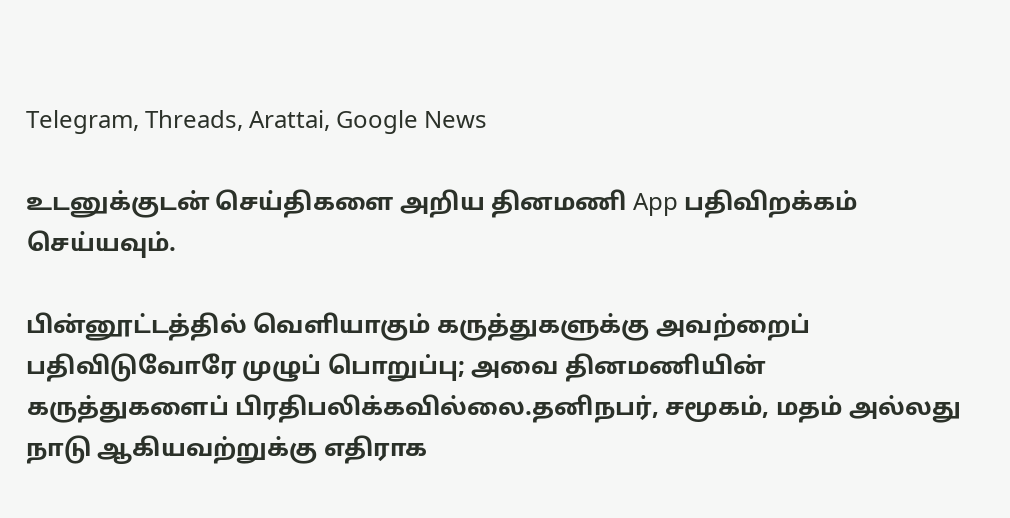Telegram, Threads, Arattai, Google News

உடனுக்குடன் செய்திகளை அறிய தினமணி App பதிவிறக்கம் செய்யவும்.

பின்னூட்டத்தில் வெளியாகும் கருத்துகளுக்கு அவற்றைப் பதிவிடுவோரே முழுப் பொறுப்பு; அவை தினமணியின் கருத்துகளைப் பிரதிபலிக்கவில்லை.தனிநபர், சமூகம், மதம் அல்லது நாடு ஆகியவற்றுக்கு எதிராக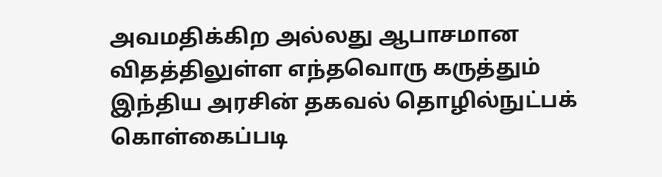அவமதிக்கிற அல்லது ஆபாசமான விதத்திலுள்ள எந்தவொரு கருத்தும் இந்திய அரசின் தகவல் தொழில்நுட்பக் கொள்கைப்படி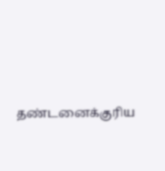தண்டனைக்குரிய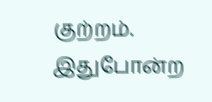குற்றம். இதுபோன்ற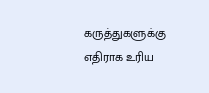கருத்துகளுக்கு எதிராக உரிய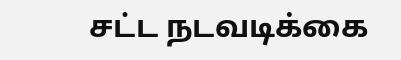சட்ட நடவடிக்கை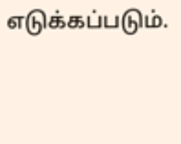எடுக்கப்படும்.